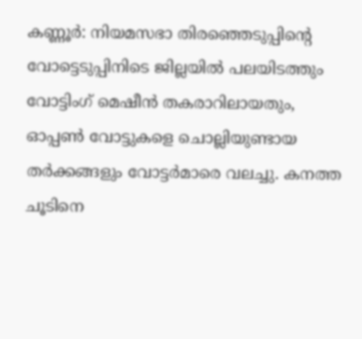കണ്ണൂർ: നിയമസഭാ തിരഞ്ഞെടുപ്പിന്റെ വോട്ടെടുപ്പിനിടെ ജില്ലയിൽ പലയിടത്തും വോട്ടിംഗ് മെഷീൻ തകരാറിലായതും, ഓപ്പൺ വോട്ടുകളെ ചൊല്ലിയുണ്ടായ തർക്കങ്ങളും വോട്ടർമാരെ വലച്ചു. കനത്ത ചൂടിനെ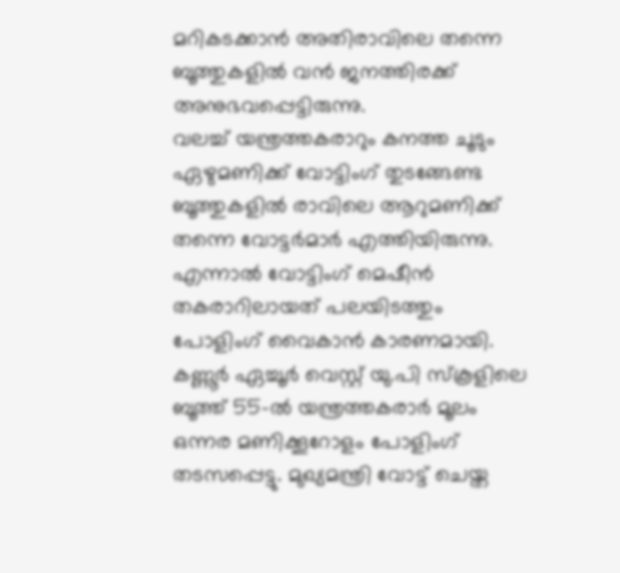മറികടക്കാൻ അതിരാവിലെ തന്നെ ബൂത്തുകളിൽ വൻ ജനത്തിരക്ക് അനുഭവപ്പെട്ടിരുന്നു.
വലച്ച് യന്ത്രത്തകരാറും കനത്ത ചൂടും
ഏഴുമണിക്ക് വോട്ടിംഗ് തുടങ്ങേണ്ട ബൂത്തുകളിൽ രാവിലെ ആറുമണിക്ക് തന്നെ വോട്ടർമാർ എത്തിയിരുന്നു. എന്നാൽ വോട്ടിംഗ് മെഷീൻ തകരാറിലായത് പലയിടത്തും പോളിംഗ് വൈകാൻ കാരണമായി. കണ്ണൂർ ഏച്ചൂർ വെസ്റ്റ് യു.പി സ്കൂളിലെ ബൂത്ത് 55-ൽ യന്ത്രത്തകരാർ മൂലം ഒന്നര മണിക്കൂറോളം പോളിംഗ് തടസപ്പെട്ടു. മുഖ്യമന്ത്രി വോട്ട് ചെയ്ത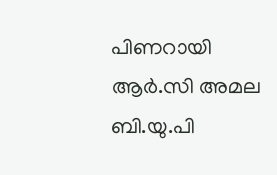പിണറായി ആർ.സി അമല ബി.യു.പി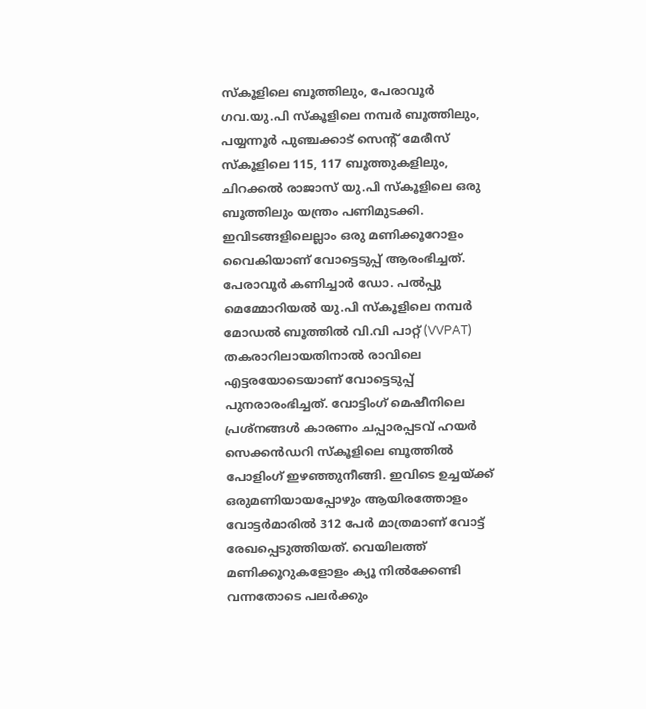സ്കൂളിലെ ബൂത്തിലും, പേരാവൂർ ഗവ.യു.പി സ്കൂളിലെ നമ്പർ ബൂത്തിലും, പയ്യന്നൂർ പുഞ്ചക്കാട് സെന്റ് മേരീസ് സ്കൂളിലെ 115, 117 ബൂത്തുകളിലും, ചിറക്കൽ രാജാസ് യു.പി സ്കൂളിലെ ഒരു ബൂത്തിലും യന്ത്രം പണിമുടക്കി. ഇവിടങ്ങളിലെല്ലാം ഒരു മണിക്കൂറോളം വൈകിയാണ് വോട്ടെടുപ്പ് ആരംഭിച്ചത്.
പേരാവൂർ കണിച്ചാർ ഡോ. പൽപ്പു മെമ്മോറിയൽ യു.പി സ്കൂളിലെ നമ്പർ മോഡൽ ബൂത്തിൽ വി.വി പാറ്റ് (VVPAT) തകരാറിലായതിനാൽ രാവിലെ എട്ടരയോടെയാണ് വോട്ടെടുപ്പ് പുനരാരംഭിച്ചത്. വോട്ടിംഗ് മെഷീനിലെ പ്രശ്നങ്ങൾ കാരണം ചപ്പാരപ്പടവ് ഹയർ സെക്കൻഡറി സ്കൂളിലെ ബൂത്തിൽ പോളിംഗ് ഇഴഞ്ഞുനീങ്ങി. ഇവിടെ ഉച്ചയ്ക്ക് ഒരുമണിയായപ്പോഴും ആയിരത്തോളം വോട്ടർമാരിൽ 312 പേർ മാത്രമാണ് വോട്ട് രേഖപ്പെടുത്തിയത്. വെയിലത്ത് മണിക്കൂറുകളോളം ക്യൂ നിൽക്കേണ്ടി വന്നതോടെ പലർക്കും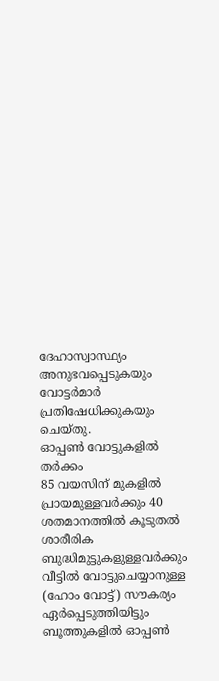ദേഹാസ്വാസ്ഥ്യം അനുഭവപ്പെടുകയും വോട്ടർമാർ പ്രതിഷേധിക്കുകയും ചെയ്തു.
ഓപ്പൺ വോട്ടുകളിൽ തർക്കം
85 വയസിന് മുകളിൽ പ്രായമുള്ളവർക്കും 40 ശതമാനത്തിൽ കൂടുതൽ ശാരീരിക ബുദ്ധിമുട്ടുകളുള്ളവർക്കും വീട്ടിൽ വോട്ടുചെയ്യാനുള്ള (ഹോം വോട്ട്) സൗകര്യം ഏർപ്പെടുത്തിയിട്ടും ബൂത്തുകളിൽ ഓപ്പൺ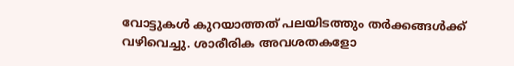വോട്ടുകൾ കുറയാത്തത് പലയിടത്തും തർക്കങ്ങൾക്ക് വഴിവെച്ചു. ശാരീരിക അവശതകളോ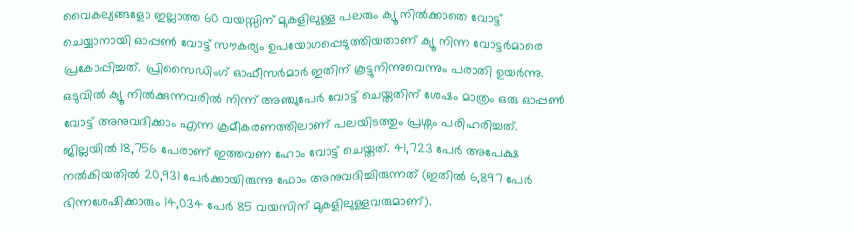വൈകല്യങ്ങളോ ഇല്ലാത്ത 60 വയസ്സിന് മുകളിലുള്ള പലരും ക്യൂ നിൽക്കാതെ വോട്ട് ചെയ്യാനായി ഓപ്പൺ വോട്ട് സൗകര്യം ഉപയോഗപ്പെടുത്തിയതാണ് ക്യൂ നിന്ന വോട്ടർമാരെ പ്രകോപ്പിച്ചത്. പ്രിസൈഡിംഗ് ഓഫീസർമാർ ഇതിന് കൂട്ടുനിന്നുവെന്നും പരാതി ഉയർന്നു. ഒടുവിൽ ക്യൂ നിൽക്കുന്നവരിൽ നിന്ന് അഞ്ചുപേർ വോട്ട് ചെയ്തതിന് ശേഷം മാത്രം ഒരു ഓപ്പൺ വോട്ട് അനുവദിക്കാം എന്ന ക്രമീകരണത്തിലാണ് പലയിടത്തും പ്രശ്നം പരിഹരിച്ചത്.
ജില്ലയിൽ 18,756 പേരാണ് ഇത്തവണ ഹോം വോട്ട് ചെയ്തത്. 41,723 പേർ അപേക്ഷ നൽകിയതിൽ 20,931 പേർക്കായിരുന്നു ഫോം അനുവദിച്ചിരുന്നത് (ഇതിൽ 6,897 പേർ ഭിന്നശേഷിക്കാരും 14,034 പേർ 85 വയസിന് മുകളിലുള്ളവരുമാണ്).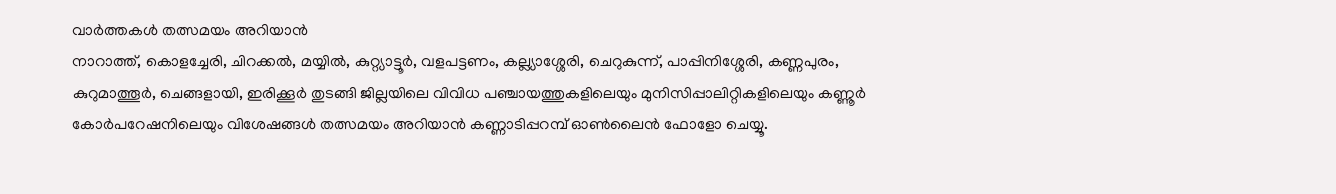വാർത്തകൾ തത്സമയം അറിയാൻ
നാറാത്ത്, കൊളച്ചേരി, ചിറക്കൽ, മയ്യിൽ, കുറ്റ്യാട്ടൂർ, വളപട്ടണം, കല്ല്യാശ്ശേരി, ചെറുകുന്ന്, പാപ്പിനിശ്ശേരി, കണ്ണപുരം, കുറുമാത്തൂർ, ചെങ്ങളായി, ഇരിക്കൂർ തുടങ്ങി ജില്ലയിലെ വിവിധ പഞ്ചായത്തുകളിലെയും മുനിസിപ്പാലിറ്റികളിലെയും കണ്ണൂർ കോർപറേഷനിലെയും വിശേഷങ്ങൾ തത്സമയം അറിയാൻ കണ്ണാടിപ്പറമ്പ് ഓൺലൈൻ ഫോളോ ചെയ്യൂ.